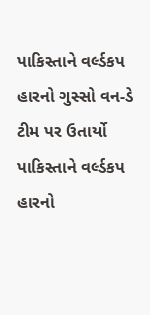પાકિસ્તાને વર્લ્ડકપ હારનો ગુસ્સો વન-ડે ટીમ પર ઉતાર્યો
પાકિસ્તાને વર્લ્ડકપ હારનો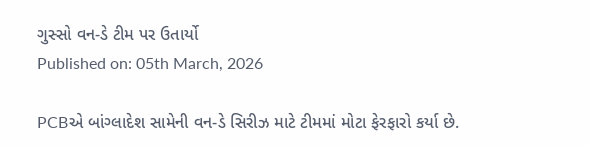ગુસ્સો વન-ડે ટીમ પર ઉતાર્યો
Published on: 05th March, 2026

PCBએ બાંગ્લાદેશ સામેની વન-ડે સિરીઝ માટે ટીમમાં મોટા ફેરફારો કર્યા છે.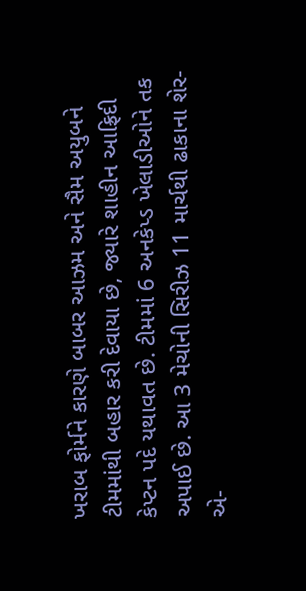ખરાબ ફોર્મને કારણે બાબર આઝમ અને સૈમ અયુબને ટીમમાંથી બહાર કરી દેવાયા છે, જ્યારે શાહીન આફ્રિદી કેપ્ટન પદે યથાવત છે. ટીમમાં 6 અનકેપ્ડ ખેલાડીઓને તક અપાઈ છે. આ 3 મેચોની સિરીઝ 11 માર્ચથી ઢાકાના શેર-એ-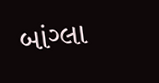બાંગ્લા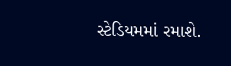સ્ટેડિયમમાં રમાશે.